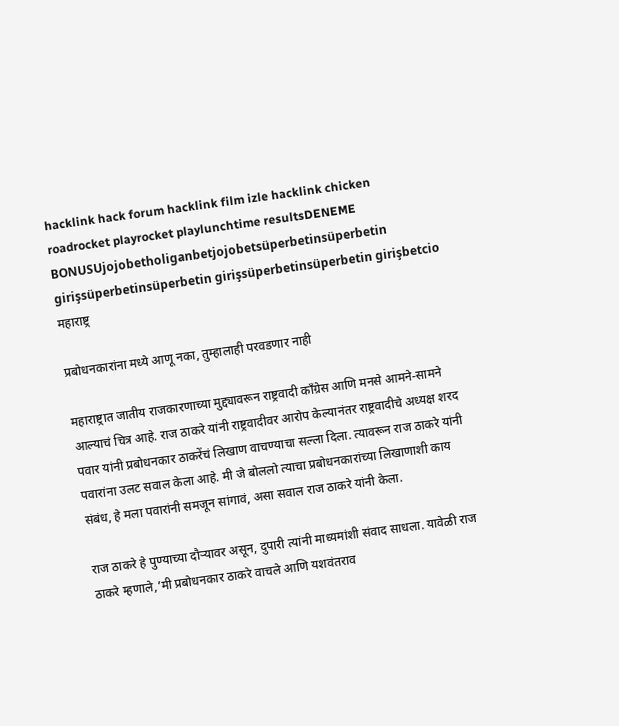hacklink hack forum hacklink film izle hacklink chicken roadrocket playrocket playlunchtime resultsDENEME BONUSUjojobetholiganbetjojobetsüperbetinsüperbetin girişsüperbetinsüperbetin girişsüperbetinsüperbetin girişbetcio
महाराष्ट्र

प्रबोधनकारांना मध्ये आणू नका, तुम्हालाही परवडणार नाही

महाराष्ट्रात जातीय राजकारणाच्या मुद्द्यावरून राष्ट्रवादी काँग्रेस आणि मनसे आमने-सामने आल्याचं चित्र आहे. राज ठाकरे यांनी राष्ट्रवादीवर आरोप केल्यानंतर राष्ट्रवादीचे अध्यक्ष शरद पवार यांनी प्रबोधनकार ठाकरेंचं लिखाण वाचण्याचा सल्ला दिला. त्यावरून राज ठाकरे यांनी पवारांना उलट सवाल केला आहे. मी जे बोललो त्याचा प्रबोधनकारांच्या लिखाणाशी काय संबंध, हे मला पवारांनी समजून सांगावं, असा सवाल राज ठाकरे यांनी केला.

राज ठाकरे हे पुण्याच्या दौऱ्यावर असून, दुपारी त्यांनी माध्यमांशी संवाद साधला. यावेळी राज ठाकरे म्हणाले,’मी प्रबोधनकार ठाकरे वाचले आणि यशवंतराव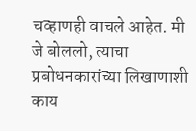चव्हाणही वाचले आहेत. मी जे बोललो, त्याचा प्रबोधनकारांच्या लिखाणाशी काय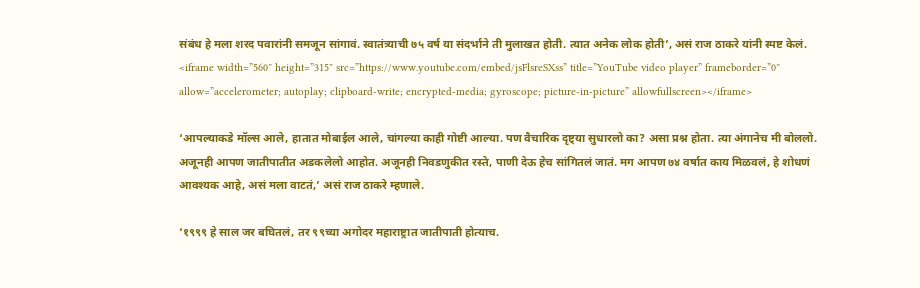संबंध हे मला शरद पवारांनी समजून सांगावं. स्वातंत्र्याची ७५ वर्ष या संदर्भाने ती मुलाखत होती. त्यात अनेक लोक होती’, असं राज ठाकरे यांनी स्पष्ट केलं.
<iframe width=”560″ height=”315″ src=”https://www.youtube.com/embed/jsFlsreSXss” title=”YouTube video player” frameborder=”0″ allow=”accelerometer; autoplay; clipboard-write; encrypted-media; gyroscope; picture-in-picture” allowfullscreen></iframe>

‘आपल्याकडे मॉल्स आले, हातात मोबाईल आले, चांगल्या काही गोष्टी आल्या. पण वैचारिक दृष्ट्या सुधारलो का? असा प्रश्न होता. त्या अंगानेच मी बोललो. अजूनही आपण जातीपातीत अडकलेलो आहोत. अजूनही निवडणुकीत रस्ते, पाणी देऊ हेच सांगितलं जातं. मग आपण ७४ वर्षात काय मिळवलं, हे शोधणं आवश्यक आहे, असं मला वाटतं,’ असं राज ठाकरे म्हणाले.

‘१९९९ हे साल जर बघितलं, तर ९९च्या अगोदर महाराष्ट्रात जातीपाती होत्याच.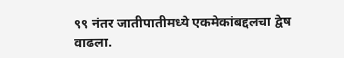९९ नंतर जातीपातीमध्ये एकमेकांबद्दलचा द्वेष वाढला.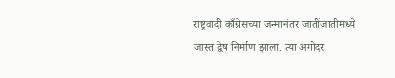राष्ट्रवादी काँग्रेसच्या जन्मानंतर जातींजातीमध्ये जास्त द्वेष निर्माण झाला. त्या अगोदर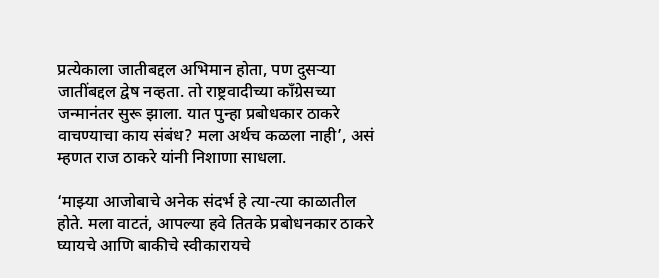प्रत्येकाला जातीबद्दल अभिमान होता, पण दुसऱ्या जातींबद्दल द्वेष नव्हता. तो राष्ट्रवादीच्या काँग्रेसच्या जन्मानंतर सुरू झाला. यात पुन्हा प्रबोधकार ठाकरे वाचण्याचा काय संबंध? मला अर्थच कळला नाही’, असं म्हणत राज ठाकरे यांनी निशाणा साधला.

‘माझ्या आजोबाचे अनेक संदर्भ हे त्या-त्या काळातील होते. मला वाटतं, आपल्या हवे तितके प्रबोधनकार ठाकरे घ्यायचे आणि बाकीचे स्वीकारायचे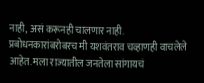नाही, असं करूनही चालणार नाही. प्रबोधनकारांबरोबरच मी यशवंतराव चव्हाणही वाचलेले आहेत. मला राज्यातील जनतेला सांगायचं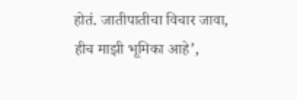होतं. जातीपातीचा विचार जावा, हीच माझी भूमिका आहे’,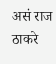असं राज ठाकरे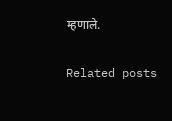म्हणाले.

Related posts